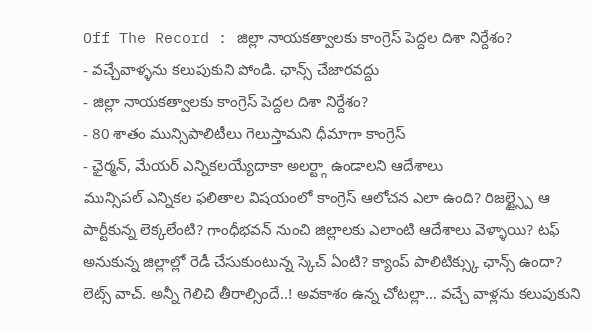Off The Record : జిల్లా నాయకత్వాలకు కాంగ్రెస్ పెద్దల దిశా నిర్దేశం?
- వచ్చేవాళ్ళను కలుపుకుని పోండి. ఛాన్స్ చేజారవద్దు
- జిల్లా నాయకత్వాలకు కాంగ్రెస్ పెద్దల దిశా నిర్దేశం?
- 80 శాతం మున్సిపాలిటీలు గెలుస్తామని ధీమాగా కాంగ్రెస్
- ఛైర్మన్, మేయర్ ఎన్నికలయ్యేదాకా అలర్ట్గా ఉండాలని ఆదేశాలు
మున్సిపల్ ఎన్నికల ఫలితాల విషయంలో కాంగ్రెస్ ఆలోచన ఎలా ఉంది? రిజల్ట్స్పై ఆ పార్టీకున్న లెక్కలేంటి? గాంధీభవన్ నుంచి జిల్లాలకు ఎలాంటి ఆదేశాలు వెళ్ళాయి? టఫ్ అనుకున్న జిల్లాల్లో రెడీ చేసుకుంటున్న స్కెచ్ ఏంటి? క్యాంప్ పాలిటిక్స్కు ఛాన్స్ ఉందా? లెట్స్ వాచ్. అన్నీ గెలిచి తీరాల్సిందే..! అవకాశం ఉన్న చోటల్లా… వచ్చే వాళ్లను కలుపుకుని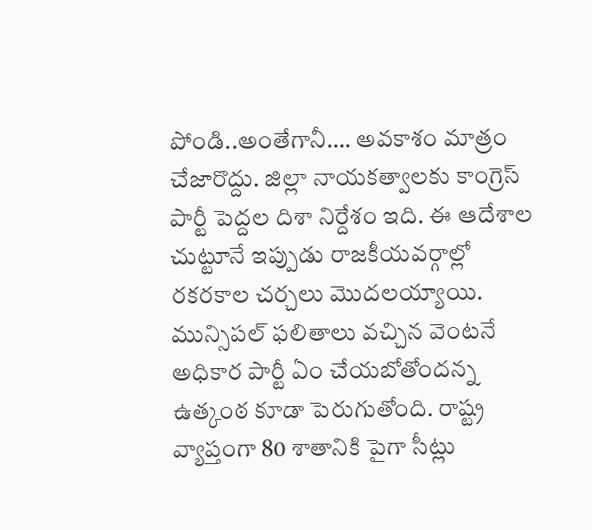పోండి..అంతేగానీ…. అవకాశం మాత్రం చేజారొద్దు. జిల్లా నాయకత్వాలకు కాంగ్రెస్ పార్టీ పెద్దల దిశా నిర్దేశం ఇది. ఈ ఆదేశాల చుట్టూనే ఇప్పుడు రాజకీయవర్గాల్లో రకరకాల చర్చలు మొదలయ్యాయి. మున్సిపల్ ఫలితాలు వచ్చిన వెంటనే అధికార పార్టీ ఏం చేయబోతోందన్న ఉత్కంఠ కూడా పెరుగుతోంది. రాష్ట్ర వ్యాప్తంగా 80 శాతానికి పైగా సీట్లు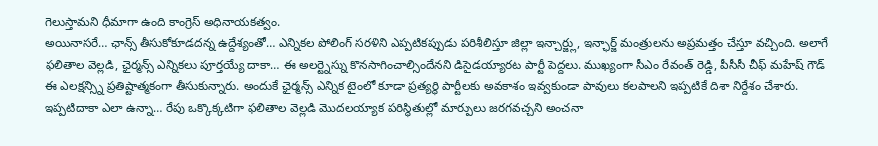గెలుస్తామని ధీమాగా ఉంది కాంగ్రెస్ అధినాయకత్వం.
అయినాసరే… ఛాన్స్ తీసుకోకూడదన్న ఉద్దేశ్యంతో… ఎన్నికల పోలింగ్ సరళిని ఎప్పటికప్పుడు పరిశీలిస్తూ జిల్లా ఇన్చార్జ్లు, ఇన్ఛార్జ్ మంత్రులను అప్రమత్తం చేస్తూ వచ్చింది. అలాగే ఫలితాల వెల్లడి, ఛైర్మన్స్ ఎన్నికలు పూర్తయ్యే దాకా… ఈ అలర్ట్నెస్ను కొనసాగించాల్సిందేనని డిసైడయ్యారట పార్టీ పెద్దలు. ముఖ్యంగా సీఎం రేవంత్ రెడ్డి, పీసీసీ చీఫ్ మహేష్ గౌడ్ ఈ ఎలక్షన్స్ని ప్రతిష్టాత్మకంగా తీసుకున్నారు. అందుకే ఛైర్మన్స్ ఎన్నిక టైంలో కూడా ప్రత్యర్థి పార్టీలకు అవకాశం ఇవ్వకుండా పావులు కలపాలని ఇప్పటికే దిశా నిర్దేశం చేశారు. ఇప్పటిదాకా ఎలా ఉన్నా… రేపు ఒక్కొక్కటిగా ఫలితాల వెల్లడి మొదలయ్యాక పరిస్థితుల్లో మార్పులు జరగవచ్చని అంచనా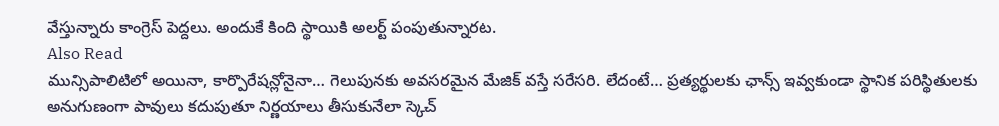వేస్తున్నారు కాంగ్రెస్ పెద్దలు. అందుకే కింది స్థాయికి అలర్ట్ పంపుతున్నారట.
Also Read
మున్సిపాలిటిలో అయినా, కార్పొరేషన్లోనైనా… గెలుపునకు అవసరమైన మేజిక్ వస్తే సరేసరి. లేదంటే… ప్రత్యర్థులకు ఛాన్స్ ఇవ్వకుండా స్థానిక పరిస్థితులకు అనుగుణంగా పావులు కదుపుతూ నిర్ణయాలు తీసుకునేలా స్కెచ్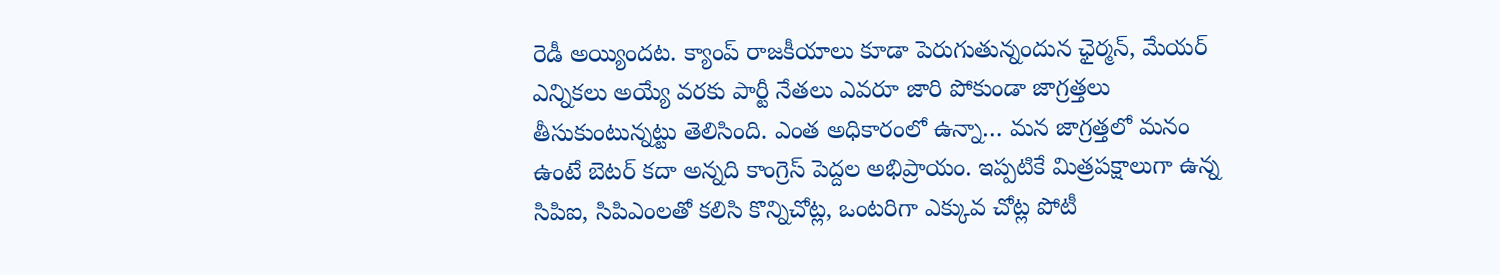రెడీ అయ్యిందట. క్యాంప్ రాజకీయాలు కూడా పెరుగుతున్నందున ఛైర్మన్, మేయర్ ఎన్నికలు అయ్యే వరకు పార్టీ నేతలు ఎవరూ జారి పోకుండా జాగ్రత్తలు తీసుకుంటున్నట్టు తెలిసింది. ఎంత అధికారంలో ఉన్నా… మన జాగ్రత్తలో మనం ఉంటే బెటర్ కదా అన్నది కాంగ్రెస్ పెద్దల అభిప్రాయం. ఇప్పటికే మిత్రపక్షాలుగా ఉన్న సిపిఐ, సిపిఎంలతో కలిసి కొన్నిచోట్ల, ఒంటరిగా ఎక్కువ చోట్ల పోటీ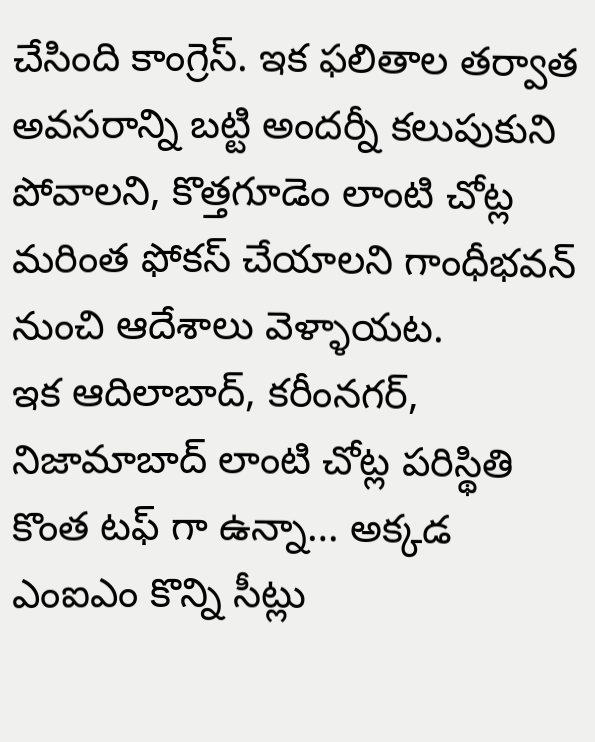చేసింది కాంగ్రెస్. ఇక ఫలితాల తర్వాత అవసరాన్ని బట్టి అందర్నీ కలుపుకుని పోవాలని, కొత్తగూడెం లాంటి చోట్ల మరింత ఫోకస్ చేయాలని గాంధీభవన్ నుంచి ఆదేశాలు వెళ్ళాయట.
ఇక ఆదిలాబాద్, కరీంనగర్, నిజామాబాద్ లాంటి చోట్ల పరిస్థితి కొంత టఫ్ గా ఉన్నా… అక్కడ ఎంఐఎం కొన్ని సీట్లు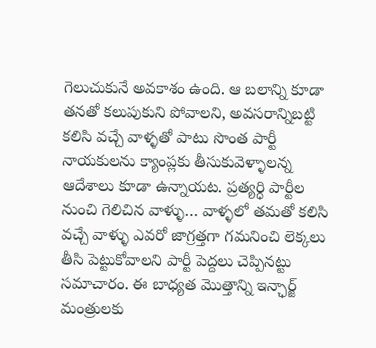గెలుచుకునే అవకాశం ఉంది. ఆ బలాన్ని కూడా తనతో కలుపుకుని పోవాలని, అవసరాన్నిబట్టి కలిసి వచ్చే వాళ్ళతో పాటు సొంత పార్టీ నాయకులను క్యాంప్లకు తీసుకువెళ్ళాలన్న ఆదేశాలు కూడా ఉన్నాయట. ప్రత్యర్ధి పార్టీల నుంచి గెలిచిన వాళ్ళు… వాళ్ళలో తమతో కలిసి వచ్చే వాళ్ళు ఎవరో జాగ్రత్తగా గమనించి లెక్కలు తీసి పెట్టుకోవాలని పార్టీ పెద్దలు చెప్పినట్టు సమాచారం. ఈ బాధ్యత మొత్తాన్ని ఇన్ఛార్జ్ మంత్రులకు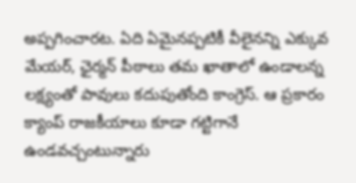అప్పగించారట. ఏది ఏమైనప్పటికీ వీలైనన్ని ఎక్కువ మేయర్, ఛైర్మన్ పీఠాలు తమ ఖాతాలో ఉండాలన్న లక్ష్యంతో పావులు కదుపుతోంది కాంగ్రెస్. ఆ ప్రకారం క్యాంప్ రాజకీయాలు కూడా గట్టిగానే ఉండవచ్చంటున్నారు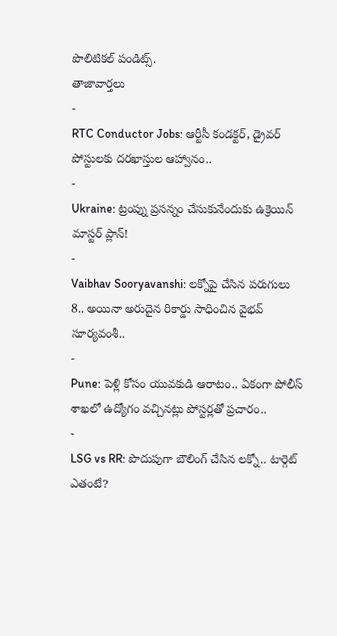పొలిటికల్ పండిట్స్.
తాజావార్తలు
-
RTC Conductor Jobs: ఆర్టీసీ కండక్టర్, డ్రైవర్ పోస్టులకు దరఖాస్తుల ఆహ్వానం..
-
Ukraine: ట్రంప్ను ప్రసన్నం చేసుకునేందుకు ఉక్రెయిన్ మాస్టర్ ప్లాన్!
-
Vaibhav Sooryavanshi: లక్నోపై చేసిన పరుగులు 8.. అయినా అరుదైన రికార్డు సాధించిన వైభవ్ సూర్యవంశీ..
-
Pune: పెళ్లి కోసం యువకుడి ఆరాటం.. ఏకంగా పోలీస్ శాఖలో ఉద్యోగం వచ్చినట్లు పోస్టర్లతో ప్రచారం..
-
LSG vs RR: పొదుపుగా బౌలింగ్ చేసిన లక్నో.. టార్గెట్ ఎతంటే?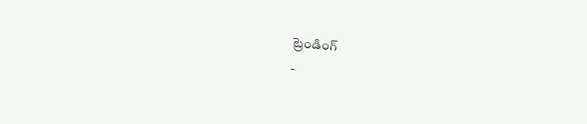ట్రెండింగ్
-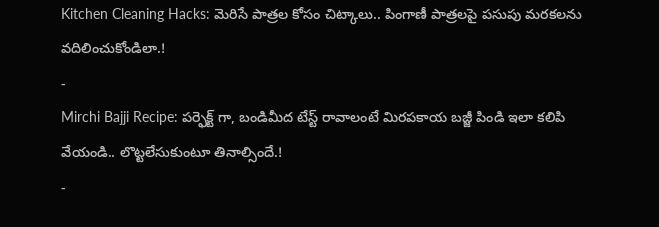Kitchen Cleaning Hacks: మెరిసే పాత్రల కోసం చిట్కాలు.. పింగాణీ పాత్రలపై పసుపు మరకలను వదిలించుకోండిలా.!
-
Mirchi Bajji Recipe: పర్ఫెక్ట్ గా, బండిమీద టేస్ట్ రావాలంటే మిరపకాయ బజ్జీ పిండి ఇలా కలిపి వేయండి.. లొట్టలేసుకుంటూ తినాల్సిందే.!
-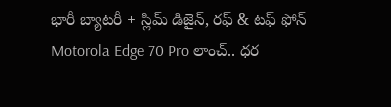భారీ బ్యాటరీ + స్లిమ్ డిజైన్, రఫ్ & టఫ్ ఫోన్ Motorola Edge 70 Pro లాంచ్.. ధర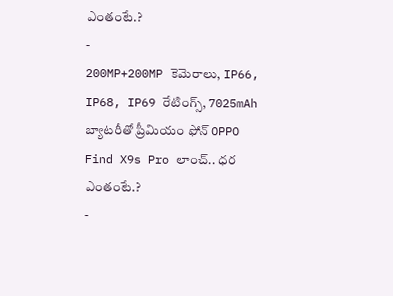ఎంతంటే.?
-
200MP+200MP కెమెరాలు, IP66, IP68, IP69 రేటింగ్స్, 7025mAh బ్యాటరీతో ప్రీమియం ఫోన్ OPPO Find X9s Pro లాంచ్.. ధర ఎంతంటే.?
-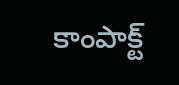కాంపాక్ట్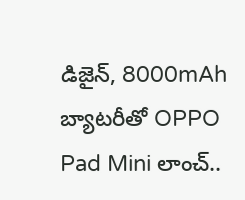డిజైన్, 8000mAh బ్యాటరీతో OPPO Pad Mini లాంచ్..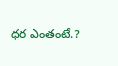ధర ఎంతంటే.?